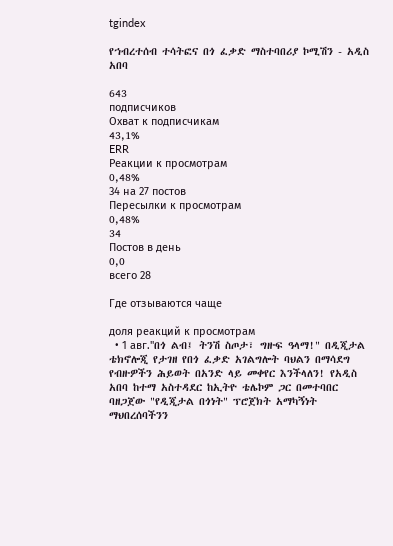tgindex

የኀብረተሰብ ተሳትፎና በጎ ፈቃድ ማስተባበሪያ ኮሚሽን - አዲስ አበባ

643
подписчиков
Охват к подписчикам
43,1%
ERR
Реакции к просмотрам
0,48%
34 на 27 постов
Пересылки к просмотрам
0,48%
34
Постов в день
0,0
всего 28

Где отзываются чаще

доля реакций к просмотрам
  • 1 авг."በጎ ልብ፤ ትንሽ ስጦታ፣ ግዙፍ ዓላማ!" በዲጂታል ቴክኖሎጂ የታገዘ የበጎ ፈቃድ አገልግሎት ባህልን በማሳደግ የብዙዎችን ሕይወት በአንድ ላይ መቀየር እንችላለን! የአዲስ አበባ ከተማ አስተዳደር ከኢትዮ ቴሌኮም ጋር በመተባበር ባዘጋጀው "የዲጂታል በጎነት" ፕሮጀክት አማካኝነት ማህበረሰባችንን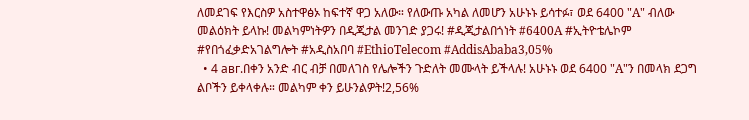ለመደገፍ የእርስዎ አስተዋፅኦ ከፍተኛ ዋጋ አለው። የለውጡ አካል ለመሆን አሁኑኑ ይሳተፉ፣ ወደ 6400 "A" ብለው መልዕክት ይላኩ! መልካምነትዎን በዲጂታል መንገድ ያጋሩ! #ዲጂታልበጎነት #6400A #ኢትዮቴሌኮም #የበጎፈቃድአገልግሎት #አዲስአበባ #EthioTelecom #AddisAbaba3,05%
  • 4 авг.በቀን አንድ ብር ብቻ በመለገስ የሌሎችን ጉድለት መሙላት ይችላሉ! አሁኑኑ ወደ 6400 "A"ን በመላክ ደጋግ ልቦችን ይቀላቀሉ። መልካም ቀን ይሁንልዎት!2,56%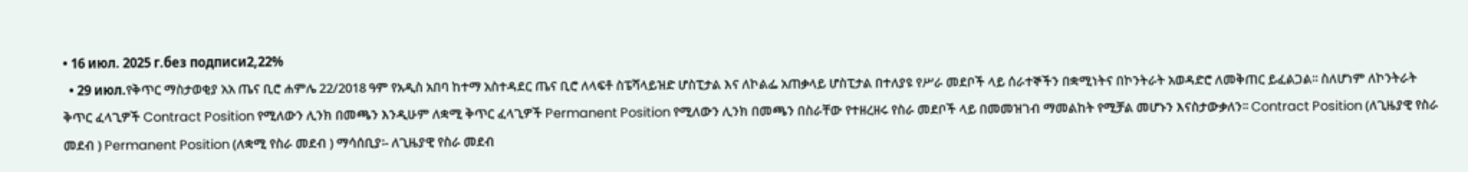• 16 июл. 2025 г.без подписи2,22%
  • 29 июл.የቅጥር ማስታወቂያ አአ ጤና ቢሮ ሐምሌ 22/2018 ዓም የአዲስ አበባ ከተማ አስተዳደር ጤና ቢሮ ለላፍቶ ስፔሻላይዝድ ሆስፒታል እና ለኮልፌ አጠቃላይ ሆስፒታል በተለያዩ የሥራ መደቦች ላይ ሰራተኞችን በቋሚነትና በኮንትራት አወዳድሮ ለመቅጠር ይፈልጋል፡፡ ስለሆነም ለኮንትራት ቅጥር ፈላጊዎች Contract Position የሚለውን ሊንክ በመጫን እንዲሁም ለቋሚ ቅጥር ፈላጊዎች Permanent Position የሚለውን ሊንክ በመጫን በስራቸው የተዘረዘሩ የስራ መደቦች ላይ በመመዝገብ ማመልከት የሚቻል መሆኑን እናስታውቃለን፡፡ Contract Position (ለጊዜያዊ የስራ መደብ ) Permanent Position (ለቋሚ የስራ መደብ ) ማሳሰቢያ፡- ለጊዜያዊ የስራ መደብ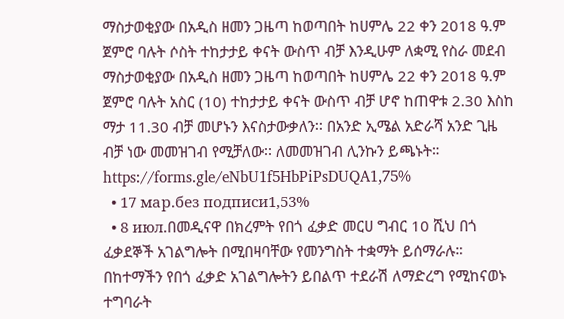ማስታወቂያው በአዲስ ዘመን ጋዜጣ ከወጣበት ከሀምሌ 22 ቀን 2018 ዓ.ም ጀምሮ ባሉት ሶስት ተከታታይ ቀናት ውስጥ ብቻ እንዲሁም ለቋሚ የስራ መደብ ማስታወቂያው በአዲስ ዘመን ጋዜጣ ከወጣበት ከሀምሌ 22 ቀን 2018 ዓ.ም ጀምሮ ባሉት አስር (10) ተከታታይ ቀናት ውስጥ ብቻ ሆኖ ከጠዋቱ 2.30 እስከ ማታ 11.30 ብቻ መሆኑን እናስታውቃለን፡፡ በአንድ ኢሜል አድራሻ አንድ ጊዜ ብቻ ነው መመዝገብ የሚቻለው፡፡ ለመመዝገብ ሊንኩን ይጫኑት። https://forms.gle/eNbU1f5HbPiPsDUQA1,75%
  • 17 мар.без подписи1,53%
  • 8 июл.በመዲናዋ በክረምት የበጎ ፈቃድ መርሀ ግብር 10 ሺህ በጎ ፈቃደኞች አገልግሎት በሚበዛባቸው የመንግስት ተቋማት ይሰማራሉ። በከተማችን የበጎ ፈቃድ አገልግሎትን ይበልጥ ተደራሽ ለማድረግ የሚከናወኑ ተግባራት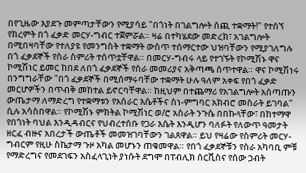በየጊዜው እያደጉ መምጣታቸውን የሚያሳይ "በጎነት በገልግሎት ሰጪ ተቋማት!" የተሰኘ የክረምት በጎ ፈቃድ መርሃ-ግብር ተጀምሯል። ዛሬ በተካሄደው መድረክ፣ አገልግሎት በሚበዛባቸው የተለያዩ የመንግስት ተቋማት ውስጥ ተሰማርተው ህዝባቸውን የሚያገለግሉ በጎ ፈቃደኞች የስራ ስምሪት ተሰጥቷቸዋል። በመርሃ-ግብሩ ላይ የተገኙት የኮሚሽኑ ዋና ኮሚሽነር ይመር ከበደ ለበጎ ፈቃደኞች የስራ መመሪያና አቅጣጫ ሰጥተዋል። ዋና ኮሚሽነሩ በንግግራቸው "በጎ ፈቃደኞች በሚሰማሩባቸው ተቋማት ሁሉ ዓለም አቀፍ የበጎ ፈቃድ መርሆዎችን በጥብቅ መከተል ይኖርባቸዋል። ከዚህም በተጨማሪ የአገልግሎት አሰጣጡን ውጤታማ ለማድረግ የተቋማቱን የአሰራር እሴቶችና ስነ-ምግባር አክብሮ መስራት ይገባል" ሲሉ አሳስበዋል። የኮሚሽኑ ምክትል ኮሚሽነር ወ/ሮ አስራት ንጉሴ በበኩላቸው፣ በከተማዋ የበጎነት ባህል እንዲዳብርና የህብረተሰቡ የጋራ እሴት እንዲሆን ባለፉት የለውጥ ዓመታት ዘርፈ ብዙና አበረታች ውጤቶች መመዝገባቸውን ገልጸዋል። ይህ የዛሬው የስምሪት መርሃ-ግብርም የዚሁ ስኬታማ ጉዞ አካል መሆኑን ጠቁመዋል። የበጎ ፈቃደኞቹን የስራ አካባቢ ምቹ የማድረግና የመደገፍን አስፈላጊነት ያነሱት ደግሞ በፐብሊክ ሰርቪስና የሰው ኃብት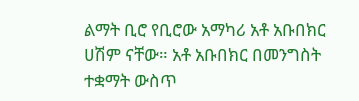ልማት ቢሮ የቢሮው አማካሪ አቶ አቡበክር ሀሽም ናቸው። አቶ አቡበክር በመንግስት ተቋማት ውስጥ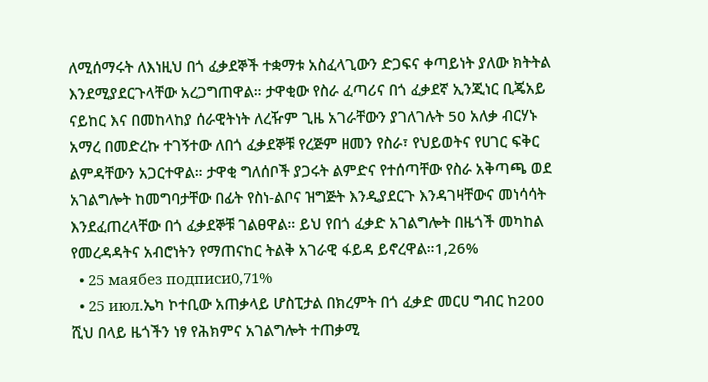ለሚሰማሩት ለእነዚህ በጎ ፈቃደኞች ተቋማቱ አስፈላጊውን ድጋፍና ቀጣይነት ያለው ክትትል እንደሚያደርጉላቸው አረጋግጠዋል። ታዋቂው የስራ ፈጣሪና በጎ ፈቃደኛ ኢንጂነር ቢጄአይ ናይከር እና በመከላከያ ሰራዊትነት ለረዥም ጊዜ አገራቸውን ያገለገሉት 50 አለቃ ብርሃኑ አማረ በመድረኩ ተገኝተው ለበጎ ፈቃደኞቹ የረጅም ዘመን የስራ፣ የህይወትና የሀገር ፍቅር ልምዳቸውን አጋርተዋል። ታዋቂ ግለሰቦች ያጋሩት ልምድና የተሰጣቸው የስራ አቅጣጫ ወደ አገልግሎት ከመግባታቸው በፊት የስነ-ልቦና ዝግጅት እንዲያደርጉ እንዳገዛቸውና መነሳሳት እንደፈጠረላቸው በጎ ፈቃደኞቹ ገልፀዋል። ይህ የበጎ ፈቃድ አገልግሎት በዜጎች መካከል የመረዳዳትና አብሮነትን የማጠናከር ትልቅ አገራዊ ፋይዳ ይኖረዋል።1,26%
  • 25 маябез подписи0,71%
  • 25 июл.ኤካ ኮተቢው አጠቃላይ ሆስፒታል በክረምት በጎ ፈቃድ መርሀ ግብር ከ200 ሺህ በላይ ዜጎችን ነፃ የሕክምና አገልግሎት ተጠቃሚ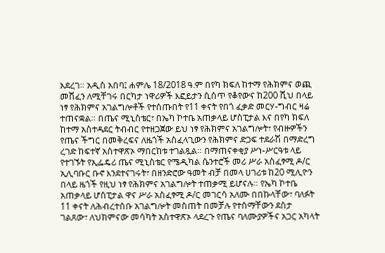አደረገ። አዲስ አበባ፤ ሐምሌ 18/2018 ዓ.ም በየካ ክፍለ ከተማ የሕክምና ወጪ መሸፈን ለሚቸገሩ በርካታ ነዋሪዎች እፎይታን ሲሰጥ የቆየውና ከ200 ሺህ በላይ ነፃ የሕክምና አገልግሎቶች የተሰጡበት የ11 ቀናት የበጎ ፈቃድ መርሃ-ግብር ዛሬ ተጠናቋል። በጤና ሚኒስቴር፣ በኤካ ኮተቤ አጠቃላይ ሆስፒታል እና በየካ ክፍለ ከተማ አስተዳደር ትብብር የተዘጋጀው ይህ ነፃ የሕክምና አገልግሎት፣ የብዙዎችን የጤና ችግር በመቅረፍና ለዜጎች አስፈላጊውን የሕክምና ድጋፍ ተደራሽ በማድረግ ረገድ ከፍተኛ አስተዋጽኦ ማበርከቱ ተገልጿል። በማጠናቀቂያ ሥነ-ሥርዓቱ ላይ የተገኙት የኢፌዴሪ ጤና ሚኒስቴር የሜዲካል ሴንተሮች መሪ ሥራ አስፈፃሚ ዶ/ር ኢሊባቡር ቡኖ እንደተናገሩት፣ በዘንድሮው ዓመት ብቻ በመላ ሀገሪቱ ከ20 ሚሊዮን በላይ ዜጎች የዚህ ነፃ የሕክምና አገልግሎት ተጠቃሚ ይሆናሉ። የኤካ ኮተቤ አጠቃላይ ሆስፒታል ዋና ሥራ አስፈፃሚ ዶ/ር መገርሳ አለሙ በበኩላቸው፣ ባለፉት 11 ቀናት ለሕብረተሰቡ አገልግሎት መስጠት በመቻሉ የተሰማቸውን ደስታ ገልጸው፣ ለህክምናው መሳካት አስተዋጽኦ ላደረጉ የጤና ባለሙያዎችና አጋር አካላት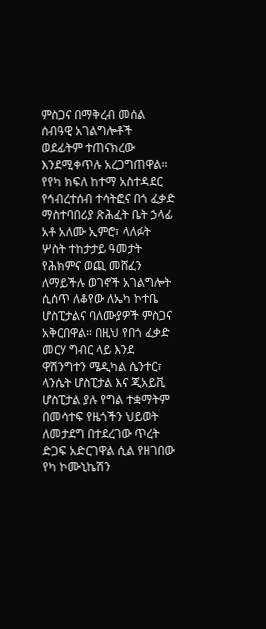ምስጋና በማቅረብ መሰል ሰብዓዊ አገልግሎቶች ወደፊትም ተጠናክረው እንደሚቀጥሉ አረጋግጠዋል። የየካ ክፍለ ከተማ አስተዳደር የኅብረተሰብ ተሳትፎና በጎ ፈቃድ ማስተባበሪያ ጽሕፈት ቤት ኃላፊ አቶ አለሙ ኢምሮ፣ ላለፉት ሦስት ተከታታይ ዓመታት የሕክምና ወጪ መሸፈን ለማይችሉ ወገኖች አገልግሎት ሲሰጥ ለቆየው ለኤካ ኮተቤ ሆስፒታልና ባለሙያዎች ምስጋና አቅርበዋል። በዚህ የበጎ ፈቃድ መርሃ ግብር ላይ እንደ ዋሽንግተን ሜዲካል ሴንተር፣ ላንሴት ሆስፒታል እና ጂአይቪ ሆስፒታል ያሉ የግል ተቋማትም በመሳተፍ የዜጎችን ህይወት ለመታደግ በተደረገው ጥረት ድጋፍ አድርገዋል ሲል የዘገበው የካ ኮሙኒኬሽን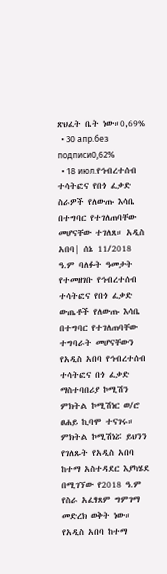ጽህፈት ቤት ነው።0,69%
  • 30 апр.без подписи0,62%
  • 18 июл.የኅብረተሰብ ተሳትፎና የበጎ ፈቃድ ስራዎች የለውጡ እሳቤ በተግባር የተገለጠባቸው መሆናቸው ተገለጸ። አዲስ አበባ| ሰኔ 11/2018 ዓ.ም ባለፉት ዓመታት የተመዘገቡ የኅብረተሰብ ተሳትፎና የበጎ ፈቃድ ውጤቶች የለውጡ እሳቤ በተግባር የተገለጠባቸው ተግባራት መሆናቸውን የአዲስ አበባ የኅብረተሰብ ተሳትፎና በጎ ፈቃድ ማስተባበሪያ ኮሚሽን ምክትል ኮሚሽነር ወ/ሮ ፀሐይ ኪባሞ ተናገሩ። ምክትል ኮሚሽነሯ ይህንን የገለጹት የአዲስ አበባ ከተማ አስተዳደር እያካሄደ በሚገኘው የ2018 ዓ.ም የስራ አፈፃጸም ግምገማ መድረክ ወቅት ነው። የአዲስ አበባ ከተማ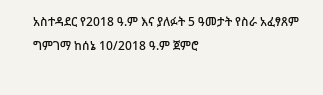አስተዳደር የ2018 ዓ.ም እና ያለፉት 5 ዓመታት የስራ አፈፃጸም ግምገማ ከሰኔ 10/2018 ዓ.ም ጀምሮ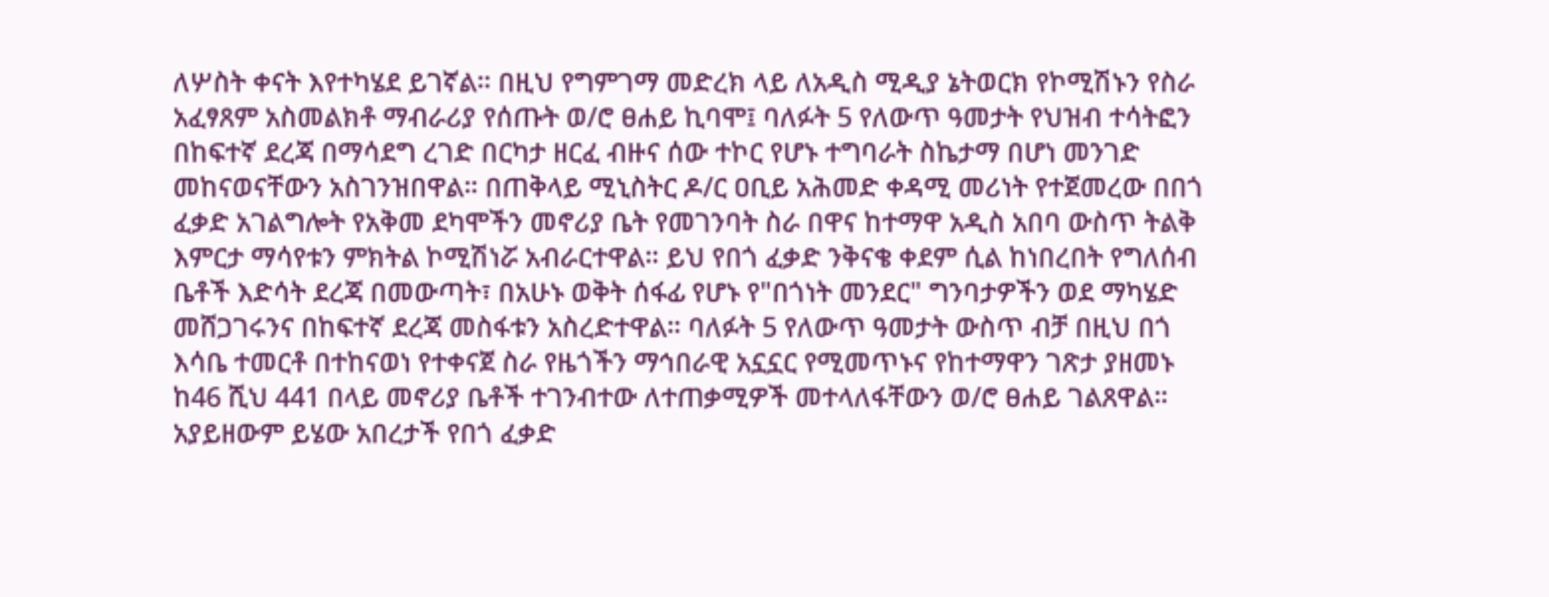ለሦስት ቀናት እየተካሄደ ይገኛል። በዚህ የግምገማ መድረክ ላይ ለአዲስ ሚዲያ ኔትወርክ የኮሚሽኑን የስራ አፈፃጸም አስመልክቶ ማብራሪያ የሰጡት ወ/ሮ ፀሐይ ኪባሞ፤ ባለፉት 5 የለውጥ ዓመታት የህዝብ ተሳትፎን በከፍተኛ ደረጃ በማሳደግ ረገድ በርካታ ዘርፈ ብዙና ሰው ተኮር የሆኑ ተግባራት ስኬታማ በሆነ መንገድ መከናወናቸውን አስገንዝበዋል። በጠቅላይ ሚኒስትር ዶ/ር ዐቢይ አሕመድ ቀዳሚ መሪነት የተጀመረው በበጎ ፈቃድ አገልግሎት የአቅመ ደካሞችን መኖሪያ ቤት የመገንባት ስራ በዋና ከተማዋ አዲስ አበባ ውስጥ ትልቅ እምርታ ማሳየቱን ምክትል ኮሚሽነሯ አብራርተዋል። ይህ የበጎ ፈቃድ ንቅናቄ ቀደም ሲል ከነበረበት የግለሰብ ቤቶች እድሳት ደረጃ በመውጣት፣ በአሁኑ ወቅት ሰፋፊ የሆኑ የ"በጎነት መንደር" ግንባታዎችን ወደ ማካሄድ መሸጋገሩንና በከፍተኛ ደረጃ መስፋቱን አስረድተዋል። ባለፉት 5 የለውጥ ዓመታት ውስጥ ብቻ በዚህ በጎ እሳቤ ተመርቶ በተከናወነ የተቀናጀ ስራ የዜጎችን ማኅበራዊ አኗኗር የሚመጥኑና የከተማዋን ገጽታ ያዘመኑ ከ46 ሺህ 441 በላይ መኖሪያ ቤቶች ተገንብተው ለተጠቃሚዎች መተላለፋቸውን ወ/ሮ ፀሐይ ገልጸዋል። አያይዘውም ይሄው አበረታች የበጎ ፈቃድ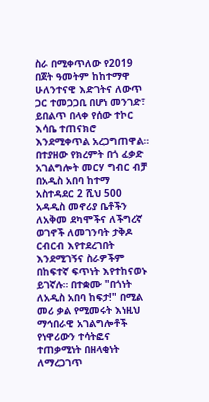ስራ በሚቀጥለው የ2019 በጀት ዓመትም ከከተማዋ ሁለንተናዊ እድገትና ለውጥ ጋር ተመጋጋቢ በሆነ መንገድ፣ ይበልጥ በላቀ የሰው ተኮር እሳቤ ተጠናክሮ እንደሚቀጥል አረጋግጠዋል። በተያዘው የክረምት በጎ ፈቃድ አገልግሎት መርሃ ግብር ብቻ በአዲስ አበባ ከተማ አስተዳደር 2 ሺህ 500 አዳዲስ መኖሪያ ቤቶችን ለአቅመ ደካሞችና ለችግረኛ ወገኖች ለመገንባት ታቅዶ ርብርብ እየተደረገበት እንደሚገኝና ስራዎችም በከፍተኛ ፍጥነት እየተከናወኑ ይገኛሉ። በተቋሙ "በጎነት ለአዲስ አበባ ከፍታ!" በሚል መሪ ቃል የሚመሩት እነዚህ ማኅበራዊ አገልግሎቶች የነዋሪውን ተሳትፎና ተጠቃሚነት በዘላቂነት ለማረጋገጥ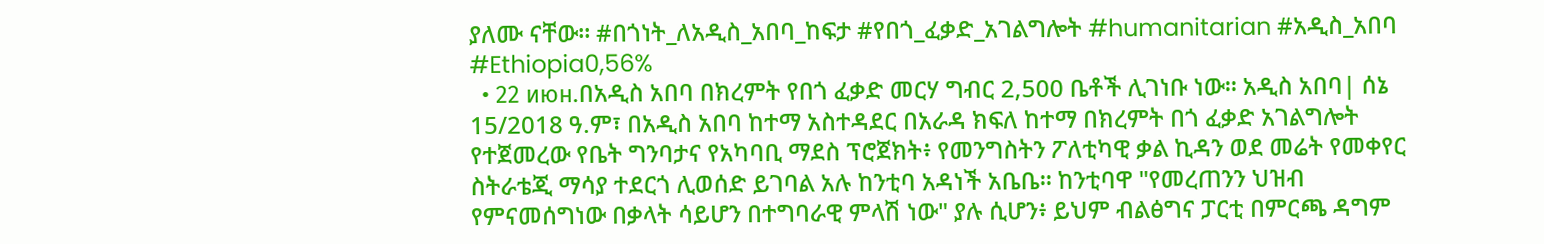ያለሙ ናቸው። #በጎነት_ለአዲስ_አበባ_ከፍታ #የበጎ_ፈቃድ_አገልግሎት #humanitarian #አዲስ_አበባ #Ethiopia0,56%
  • 22 июн.በአዲስ አበባ በክረምት የበጎ ፈቃድ መርሃ ግብር 2,500 ቤቶች ሊገነቡ ነው። አዲስ አበባ| ሰኔ 15/2018 ዓ.ም፣ በአዲስ አበባ ከተማ አስተዳደር በአራዳ ክፍለ ከተማ በክረምት በጎ ፈቃድ አገልግሎት የተጀመረው የቤት ግንባታና የአካባቢ ማደስ ፕሮጀክት፥ የመንግስትን ፖለቲካዊ ቃል ኪዳን ወደ መሬት የመቀየር ስትራቴጂ ማሳያ ተደርጎ ሊወሰድ ይገባል አሉ ከንቲባ አዳነች አቤቤ። ከንቲባዋ "የመረጠንን ህዝብ የምናመሰግነው በቃላት ሳይሆን በተግባራዊ ምላሽ ነው" ያሉ ሲሆን፥ ይህም ብልፅግና ፓርቲ በምርጫ ዳግም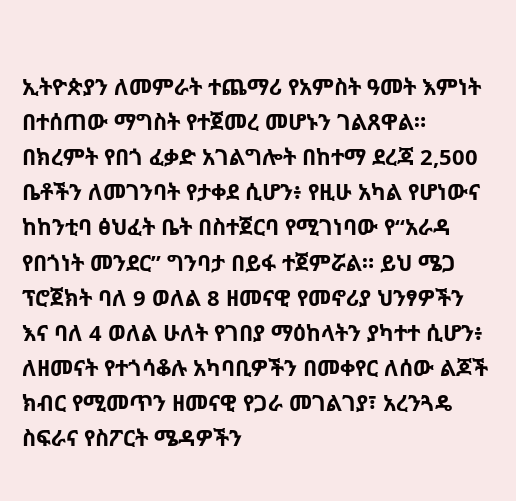ኢትዮጵያን ለመምራት ተጨማሪ የአምስት ዓመት እምነት በተሰጠው ማግስት የተጀመረ መሆኑን ገልጸዋል። በክረምት የበጎ ፈቃድ አገልግሎት በከተማ ደረጃ 2,500 ቤቶችን ለመገንባት የታቀደ ሲሆን፥ የዚሁ አካል የሆነውና ከከንቲባ ፅህፈት ቤት በስተጀርባ የሚገነባው የ“አራዳ የበጎነት መንደር” ግንባታ በይፋ ተጀምሯል። ይህ ሜጋ ፕሮጀክት ባለ 9 ወለል 8 ዘመናዊ የመኖሪያ ህንፃዎችን እና ባለ 4 ወለል ሁለት የገበያ ማዕከላትን ያካተተ ሲሆን፥ ለዘመናት የተጎሳቆሉ አካባቢዎችን በመቀየር ለሰው ልጆች ክብር የሚመጥን ዘመናዊ የጋራ መገልገያ፣ አረንጓዴ ስፍራና የስፖርት ሜዳዎችን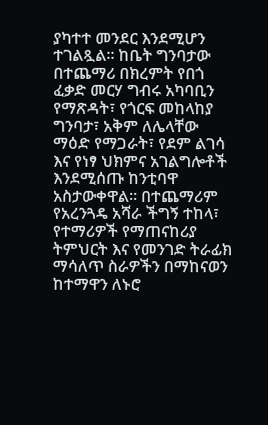ያካተተ መንደር እንደሚሆን ተገልጿል። ከቤት ግንባታው በተጨማሪ በክረምት የበጎ ፈቃድ መርሃ ግብሩ አካባቢን የማጽዳት፣ የጎርፍ መከላከያ ግንባታ፣ አቅም ለሌላቸው ማዕድ የማጋራት፣ የደም ልገሳ እና የነፃ ህክምና አገልግሎቶች እንደሚሰጡ ከንቲባዋ አስታውቀዋል። በተጨማሪም የአረንጓዴ አሻራ ችግኝ ተከላ፣ የተማሪዎች የማጠናከሪያ ትምህርት እና የመንገድ ትራፊክ ማሳለጥ ስራዎችን በማከናወን ከተማዋን ለኑሮ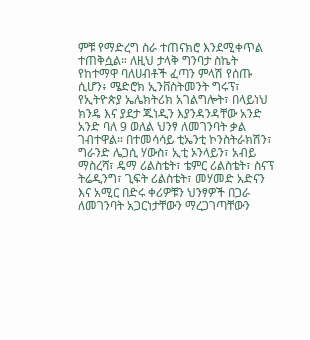ምቹ የማድረግ ስራ ተጠናክሮ እንደሚቀጥል ተጠቅሷል። ለዚህ ታላቅ ግንባታ ስኬት የከተማዋ ባለሀብቶች ፈጣን ምላሽ የሰጡ ሲሆን፥ ሜድሮክ ኢንቨስትመንት ግሩፕ፣ የኢትዮጵያ ኤሌክትሪክ አገልግሎት፣ በላይነህ ክንዴ እና ያደታ ጁነዲን እያንዳንዳቸው አንድ አንድ ባለ 9 ወለል ህንፃ ለመገንባት ቃል ገብተዋል። በተመሳሳይ ቲኤንቲ ኮንስትራክሽን፣ ግራንድ ሌጋሲ ሃውስ፣ ኢቲ ኦንላይን፣ አብይ ማስረሻ፣ ዴማ ሪልስቴት፣ ቴምር ሪልስቴት፣ ስናፕ ትሬዲንግ፣ ጊፍት ሪልስቴት፣ መሃመድ አድናን እና አሚር በድሩ ቀሪዎቹን ህንፃዎች በጋራ ለመገንባት አጋርነታቸውን ማረጋገጣቸውን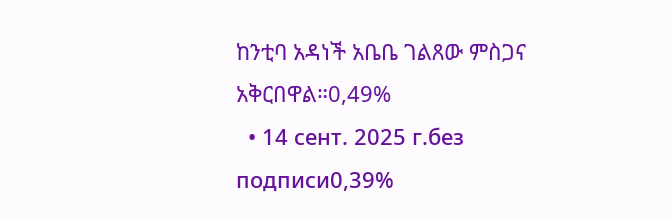ከንቲባ አዳነች አቤቤ ገልጸው ምስጋና አቅርበዋል።0,49%
  • 14 сент. 2025 г.без подписи0,39%